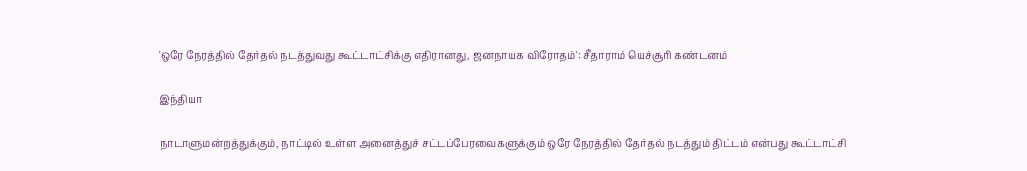'ஒரே நேரத்தில் தேர்தல் நடத்துவது கூட்டாட்சிக்கு எதிரானது, ஜனநாயக விரோதம்': சீதாராம் யெச்சூரி கண்டனம்

இந்தியா

நாடாளுமன்றத்துக்கும், நாட்டில் உள்ள அனைத்துச் சட்டப்பேரவைகளுக்கும் ஒரே நேரத்தில் தேர்தல் நடத்தும் திட்டம் என்பது கூட்டாட்சி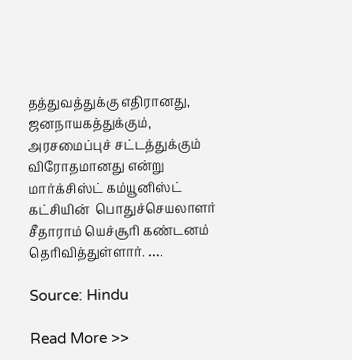தத்துவத்துக்கு எதிரானது, ஜனநாயகத்துக்கும், அரசமைப்புச் சட்டத்துக்கும் விரோதமானது என்று மார்க்சிஸ்ட் கம்யூனிஸ்ட் கட்சியின்  பொதுச்செயலாளர் சீதாராம் யெச்சூரி கண்டனம் தெரிவித்துள்ளார். ….

Source: Hindu

Read More >>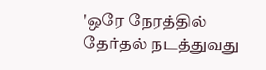'ஒரே நேரத்தில் தேர்தல் நடத்துவது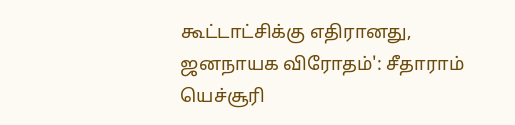கூட்டாட்சிக்கு எதிரானது, ஜனநாயக விரோதம்': சீதாராம் யெச்சூரி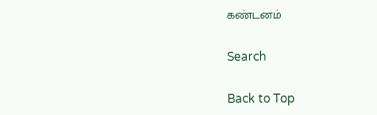கண்டனம்

Search

Back to Top